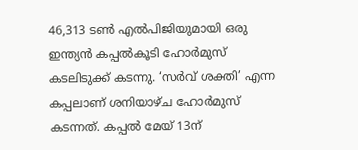46,313 ടണ്‍ എല്‍പിജിയുമായി ഒരു ഇന്ത്യന്‍ കപ്പല്‍കൂടി ഹോര്‍മുസ് കടലിടുക്ക് കടന്നു. ‘സര്‍വ് ശക്തി’ എന്ന കപ്പലാണ് ശനിയാഴ്ച ഹോര്‍മുസ് കടന്നത്. കപ്പല്‍ മേയ് 13ന്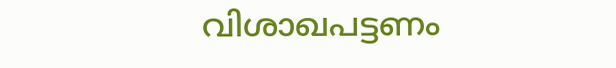വിശാഖപട്ടണം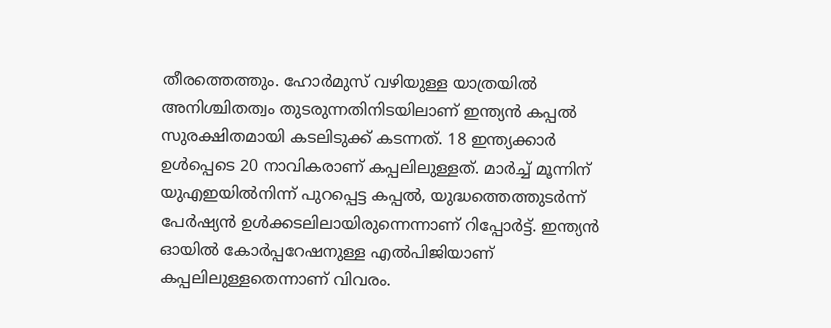തീരത്തെത്തും. ഹോര്‍മുസ് വഴിയുള്ള യാത്രയില്‍ അനിശ്ചിതത്വം തുടരുന്നതിനിടയിലാണ് ഇന്ത്യന്‍ കപ്പല്‍ സുരക്ഷിതമായി കടലിടുക്ക് കടന്നത്. 18 ഇന്ത്യക്കാര്‍ ഉള്‍പ്പെടെ 20 നാവികരാണ് കപ്പലിലുള്ളത്. മാര്‍ച്ച് മൂന്നിന് യുഎഇയില്‍നിന്ന് പുറപ്പെട്ട കപ്പല്‍, യുദ്ധത്തെത്തുടര്‍ന്ന് പേര്‍ഷ്യന്‍ ഉള്‍ക്കടലിലായിരുന്നെന്നാണ് റിപ്പോര്‍ട്ട്. ഇന്ത്യന്‍ ഓയില്‍ കോര്‍പ്പറേഷനുള്ള എല്‍പിജിയാണ് കപ്പലിലുള്ളതെന്നാണ് വിവരം.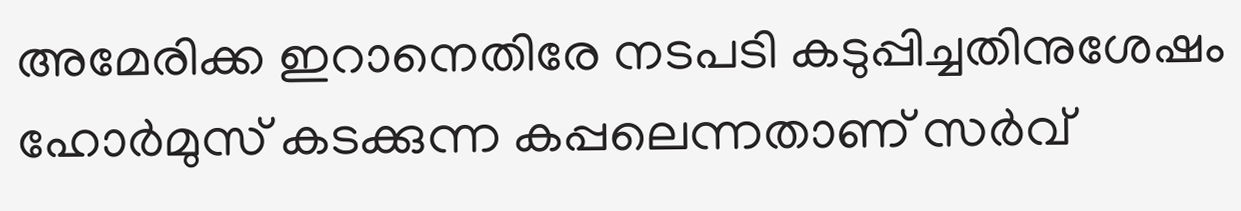അമേരിക്ക ഇറാനെതിരേ നടപടി കടുപ്പിച്ചതിനുശേഷം ഹോര്‍മുസ് കടക്കുന്ന കപ്പലെന്നതാണ് സര്‍വ്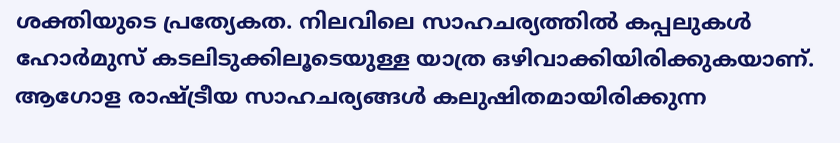ശക്തിയുടെ പ്രത്യേകത. നിലവിലെ സാഹചര്യത്തില്‍ കപ്പലുകള്‍ ഹോര്‍മുസ് കടലിടുക്കിലൂടെയുള്ള യാത്ര ഒഴിവാക്കിയിരിക്കുകയാണ്. ആഗോള രാഷ്ട്രീയ സാഹചര്യങ്ങള്‍ കലുഷിതമായിരിക്കുന്ന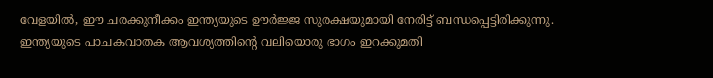വേളയില്‍, ഈ ചരക്കുനീക്കം ഇന്ത്യയുടെ ഊര്‍ജ്ജ സുരക്ഷയുമായി നേരിട്ട് ബന്ധപ്പെട്ടിരിക്കുന്നു. ഇന്ത്യയുടെ പാചകവാതക ആവശ്യത്തിന്റെ വലിയൊരു ഭാഗം ഇറക്കുമതി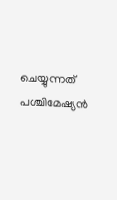ചെയ്യുന്നത് പശ്ചിമേഷ്യന്‍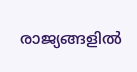രാജ്യങ്ങളില്‍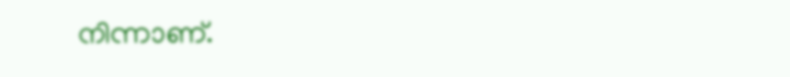നിന്നാണ്.